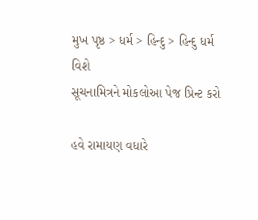મુખ પૃષ્ઠ > ધર્મ > હિન્દુ > હિન્દુ ધર્મ વિશે
સૂચનામિત્રને મોકલોઆ પેજ પ્રિન્ટ કરો

હવે રામાયણ વધારે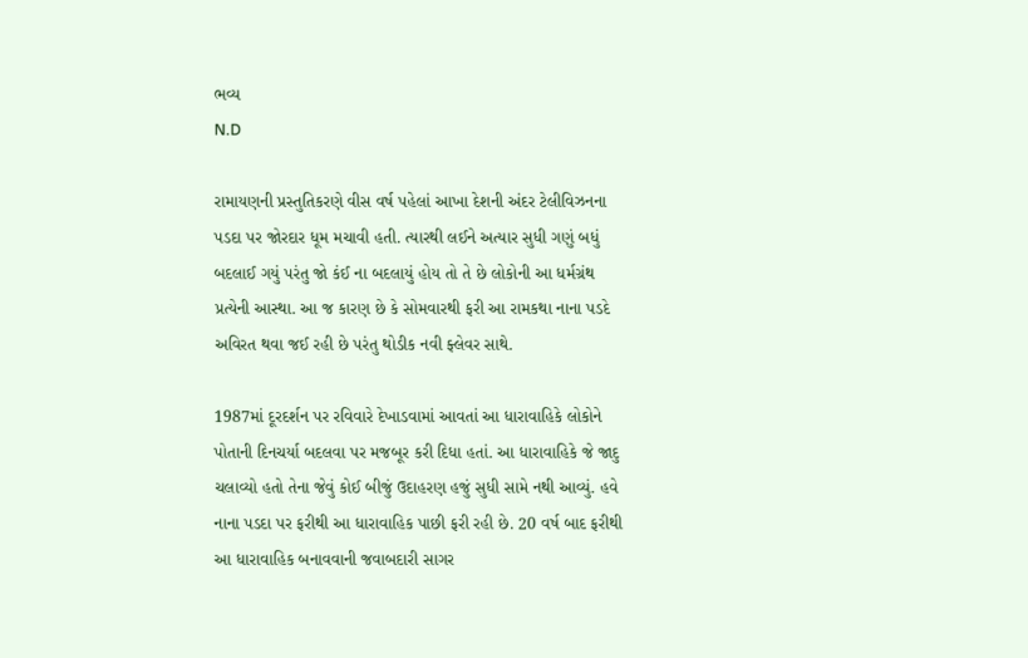ભવ્ય
N.D

રામાયણની પ્રસ્તુતિકરણે વીસ વર્ષ પહેલાં આખા દેશની અંદર ટેલીવિઝનના પડદા પર જોરદાર ધૂમ મચાવી હતી. ત્યારથી લઈને અત્યાર સુધી ગણું બધું બદલાઈ ગયું પરંતુ જો કંઈ ના બદલાયું હોય તો તે છે લોકોની આ ધર્મગ્રંથ પ્રત્યેની આસ્થા. આ જ કારણ છે કે સોમવારથી ફરી આ રામકથા નાના પડદે અવિરત થવા જઈ રહી છે પરંતુ થોડીક નવી ફ્લેવર સાથે.

1987માં દૂરદર્શન પર રવિવારે દેખાડવામાં આવતાં આ ધારાવાહિકે લોકોને પોતાની દિનચર્યા બદલવા પર મજબૂર કરી દિધા હતાં. આ ધારાવાહિકે જે જાદુ ચલાવ્યો હતો તેના જેવું કોઈ બીજું ઉદાહરણ હજું સુધી સામે નથી આવ્યું. હવે નાના પડદા પર ફરીથી આ ધારાવાહિક પાછી ફરી રહી છે. 20 વર્ષ બાદ ફરીથી આ ધારાવાહિક બનાવવાની જવાબદારી સાગર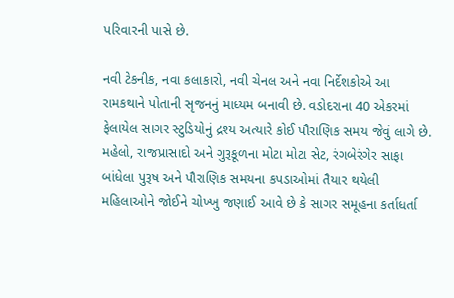પરિવારની પાસે છે.

નવી ટેકનીક, નવા કલાકારો, નવી ચેનલ અને નવા નિર્દેશકોએ આ રામકથાને પોતાની સૃજનનું માધ્યમ બનાવી છે. વડોદરાના 40 એકરમાં ફેલાયેલ સાગર સ્ટુડિયોનું દ્રશ્ય અત્યારે કોઈ પૌરાણિક સમય જેવું લાગે છે. મહેલો, રાજપ્રાસાદો અને ગુરૂકૂળના મોટા મોટા સેટ, રંગબેરંગેર સાફા બાંધેલા પુરૂષ અને પૌરાણિક સમયના કપડાઓમાં તૈયાર થયેલી મહિલાઓને જોઈને ચોખ્ખુ જણાઈ આવે છે કે સાગર સમૂહના કર્તાધર્તા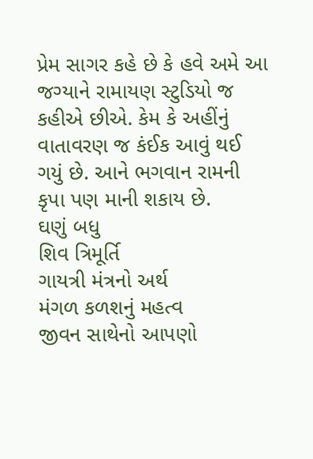પ્રેમ સાગર કહે છે કે હવે અમે આ જગ્યાને રામાયણ સ્ટુડિયો જ કહીએ છીએ. કેમ કે અહીંનું વાતાવરણ જ કંઈક આવું થઈ ગયું છે. આને ભગવાન રામની કૃપા પણ માની શકાય છે.
ઘણું બધુ
શિવ ત્રિમૂર્તિ
ગાયત્રી મંત્રનો અર્થ
મંગળ કળશનું મહત્વ
જીવન સાથેનો આપણો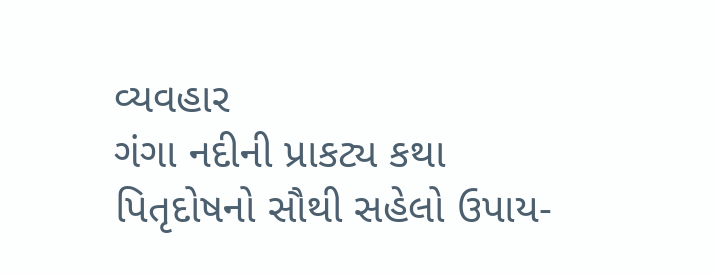વ્યવહાર
ગંગા નદીની પ્રાકટ્ય કથા
પિતૃદોષનો સૌથી સહેલો ઉપાય-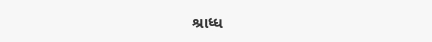શ્રાધ્ધ